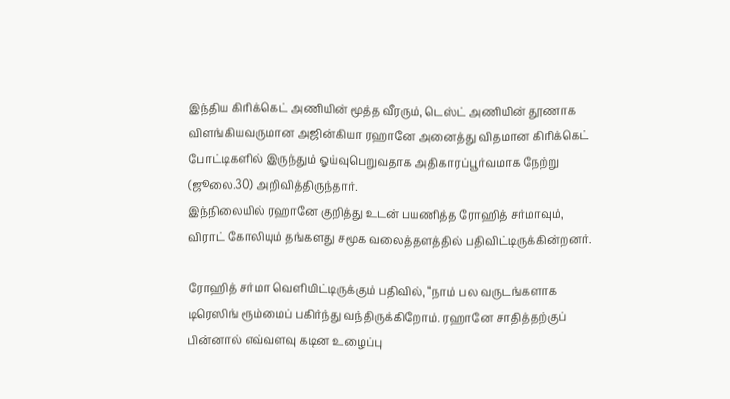இந்திய கிரிக்கெட் அணியின் மூத்த வீரரும், டெஸ்ட் அணியின் தூணாக விளங்கியவருமான அஜின்கியா ரஹானே அனைத்து விதமான கிரிக்கெட் போட்டிகளில் இருந்தும் ஓய்வுபெறுவதாக அதிகாரப்பூர்வமாக நேற்று (ஜூலை.30) அறிவித்திருந்தார்.
இந்நிலையில் ரஹானே குறித்து உடன் பயணித்த ரோஹித் சர்மாவும், விராட் கோலியும் தங்களது சமூக வலைத்தளத்தில் பதிவிட்டிருக்கின்றனர்.

ரோஹித் சர்மா வெளியிட்டிருக்கும் பதிவில், “நாம் பல வருடங்களாக டிரெஸிங் ரூம்மைப் பகிர்ந்து வந்திருக்கிறோம். ரஹானே சாதித்தற்குப் பின்னால் எவ்வளவு கடின உழைப்பு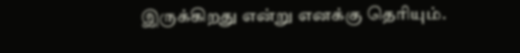இருக்கிறது என்று எனக்கு தெரியும்.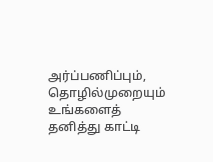அர்ப்பணிப்பும், தொழில்முறையும் உங்களைத் தனித்து காட்டி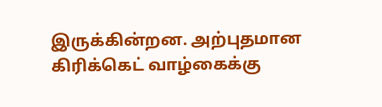இருக்கின்றன. அற்புதமான கிரிக்கெட் வாழ்கைக்கு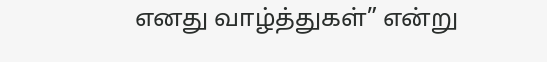எனது வாழ்த்துகள்” என்று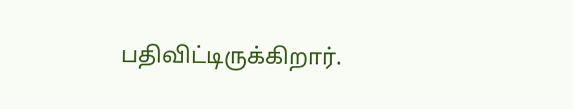பதிவிட்டிருக்கிறார்.